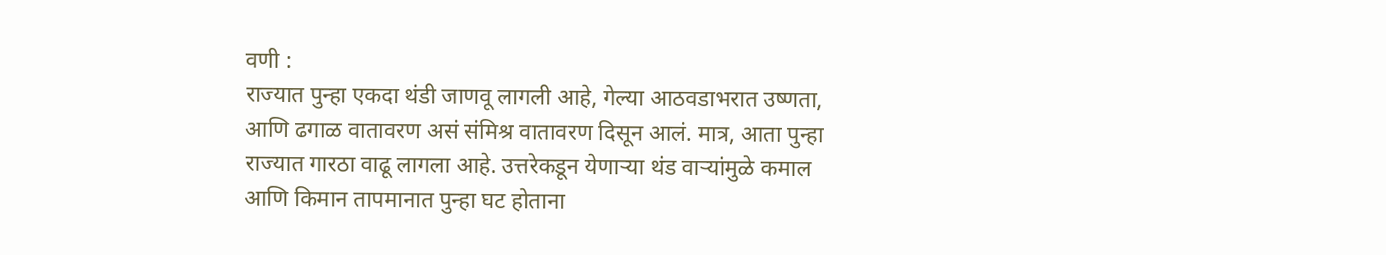वणी :
राज्यात पुन्हा एकदा थंडी जाणवू लागली आहे, गेल्या आठवडाभरात उष्णता, आणि ढगाळ वातावरण असं संमिश्र वातावरण दिसून आलं. मात्र, आता पुन्हा राज्यात गारठा वाढू लागला आहे. उत्तरेकडून येणाऱ्या थंड वाऱ्यांमुळे कमाल आणि किमान तापमानात पुन्हा घट होताना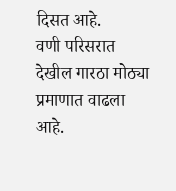दिसत आहे.
वणी परिसरात देखील गारठा मोठ्या प्रमाणात वाढला आहे.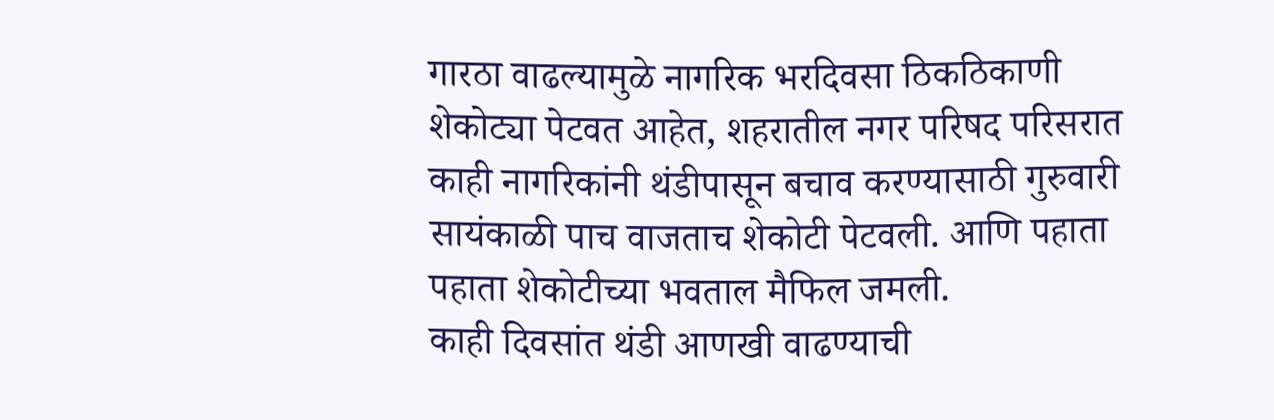गारठा वाढल्यामुळे नागरिक भरदिवसा ठिकठिकाणी शेकोट्या पेटवत आहेत, शहरातील नगर परिषद परिसरात काही नागरिकांनी थंडीपासून बचाव करण्यासाठी गुरुवारी सायंकाळी पाच वाजताच शेकोटी पेटवली. आणि पहाता पहाता शेकोटीच्या भवताल मैफिल जमली.
काही दिवसांत थंडी आणखी वाढण्याची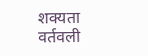शक्यता वर्तवली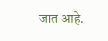जात आहे.